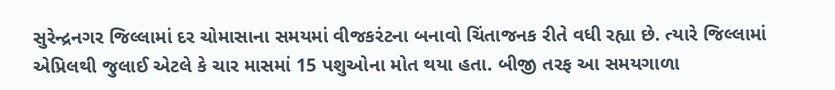સુરેન્દ્રનગર જિલ્લામાં દર ચોમાસાના સમયમાં વીજકરંટના બનાવો ચિંતાજનક રીતે વધી રહ્યા છે. ત્યારે જિલ્લામાં એપ્રિલથી જુલાઈ એટલે કે ચાર માસમાં 15 પશુઓના મોત થયા હતા. બીજી તરફ આ સમયગાળા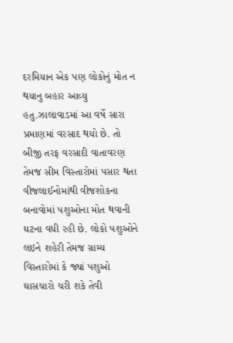દરમિયાન એક પણ લોકોનું મોત ન થયાનુ બહાર આવ્યુ હતુ.ઝાલાવાડમાં આ વર્ષે સારા પ્રમાણમાં વરસાદ થયો છે. તો બીજી તરફ વરસાદી વાતાવરણ તેમજ સીમ વિસ્તારોમાં પસાર થતા વીજલાઈનોમાંથી વીજશોકના બનાવોમાં પશુઓના મોત થવાની ઘટના વધી રહી છે. લોકો પશુઓને લઇને શહેરી તેમજ ગ્રામ્ય વિસ્તારોમાં કે જ્યાં પશુઓ ઘાસચારો ચરી શકે તેવી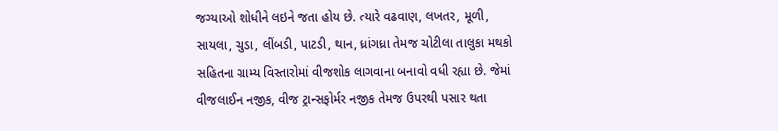જગ્યાઓ શોધીને લઇને જતા હોય છે. ત્યારે વઢવાણ, લખતર, મૂળી, સાયલા, ચુડા, લીંબડી, પાટડી, થાન, ધ્રાંગધ્રા તેમજ ચોટીલા તાલુકા મથકો સહિતના ગ્રામ્ય વિસ્તારોમાં વીજશોક લાગવાના બનાવો વધી રહ્યા છે. જેમાં વીજલાઈન નજીક, વીજ ટ્રાન્સફોર્મર નજીક તેમજ ઉપરથી પસાર થતા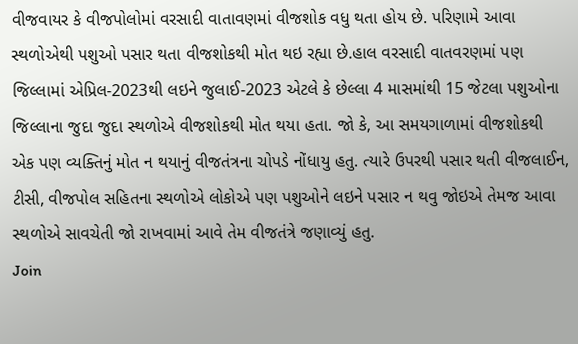વીજવાયર કે વીજપોલોમાં વરસાદી વાતાવણમાં વીજશોક વધુ થતા હોય છે. પરિણામે આવા સ્થળોએથી પશુઓ પસાર થતા વીજશોકથી મોત થઇ રહ્યા છે.હાલ વરસાદી વાતવરણમાં પણ જિલ્લામાં એપ્રિલ-2023થી લઇને જુલાઈ-2023 એટલે કે છેલ્લા 4 માસમાંથી 15 જેટલા પશુઓના જિલ્લાના જુદા જુદા સ્થળોએ વીજશોકથી મોત થયા હતા. જો કે, આ સમયગાળામાં વીજશોકથી એક પણ વ્યક્તિનું મોત ન થયાનું વીજતંત્રના ચોપડે નોંધાયુ હતુ. ત્યારે ઉપરથી પસાર થતી વીજલાઈન, ટીસી, વીજપોલ સહિતના સ્થળોએ લોકોએ પણ પશુઓને લઇને પસાર ન થવુ જોઇએ તેમજ આવા સ્થળોએ સાવચેતી જો રાખવામાં આવે તેમ વીજતંત્રે જણાવ્યું હતુ.
Join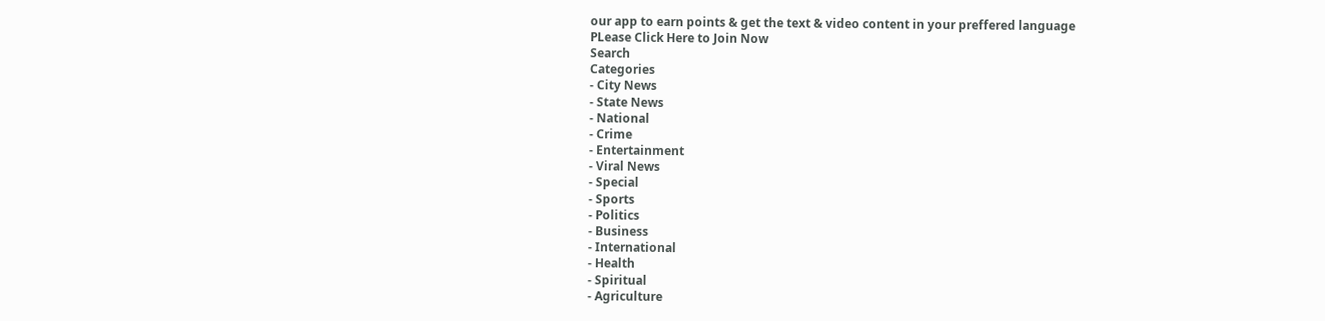our app to earn points & get the text & video content in your preffered language
PLease Click Here to Join Now
Search
Categories
- City News
- State News
- National
- Crime
- Entertainment
- Viral News
- Special
- Sports
- Politics
- Business
- International
- Health
- Spiritual
- Agriculture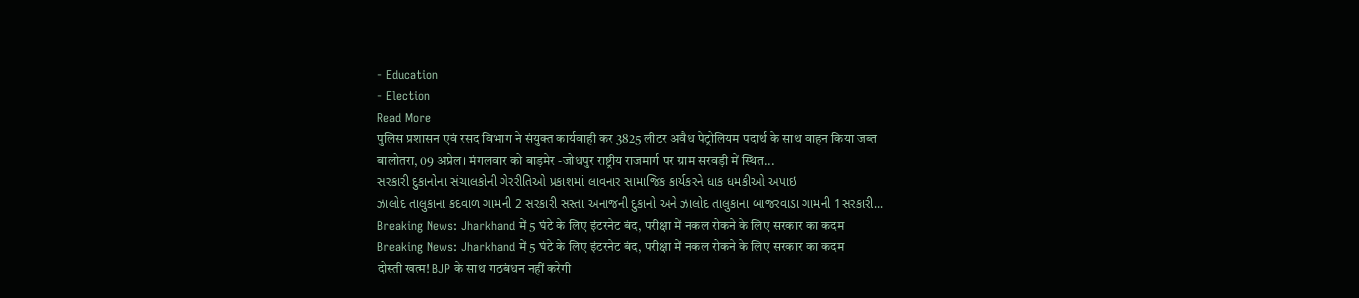- Education
- Election
Read More
पुलिस प्रशासन एवं रसद विभाग ने संयुक्त कार्यवाही कर 3825 लीटर अवैध पेट्रोलियम पदार्थ के साथ वाहन किया जब्त
बालोतरा, 09 अप्रेल। मंगलवार को बाड़मेर -जोधपुर राष्ट्रीय राजमार्ग पर ग्राम सरवड़ी में स्थित...
સરકારી દુકાનોના સંચાલકોની ગેરરીતિઓ પ્રકાશમાં લાવનાર સામાજિક કાર્યકરને ધાક ધમકીઓ અપાઇ
ઝાલોદ તાલુકાના કદવાળ ગામની 2 સરકારી સસ્તા અનાજની દુકાનો અને ઝાલોદ તાલુકાના બાજરવાડા ગામની 1સરકારી...
Breaking News: Jharkhand में 5 घंटे के लिए इंटरनेट बंद, परीक्षा में नकल रोकने के लिए सरकार का कदम
Breaking News: Jharkhand में 5 घंटे के लिए इंटरनेट बंद, परीक्षा में नकल रोकने के लिए सरकार का कदम
दोस्ती खत्म! BJP के साथ गठबंधन नहीं करेगी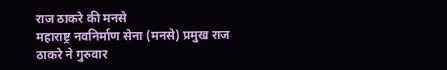राज ठाकरे की मनसे
महाराष्ट्र नवनिर्माण सेना (मनसे) प्रमुख राज ठाकरे ने गुरुवार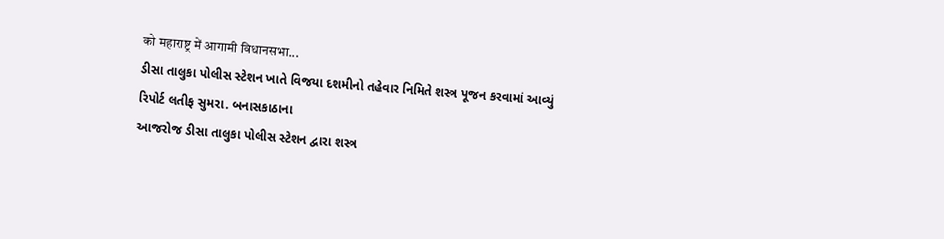को महाराष्ट्र में आगामी विधानसभा...
ડીસા તાલુકા પોલીસ સ્ટેશન ખાતે વિજયા દશમીનો તહેવાર નિમિતે શસ્ત્ર પૂજન કરવામાં આવ્યું
રિપોર્ટ લતીફ સુમરા. બનાસકાઠાના
આજરોજ ડીસા તાલુકા પોલીસ સ્ટેશન દ્વારા શસ્ત્ર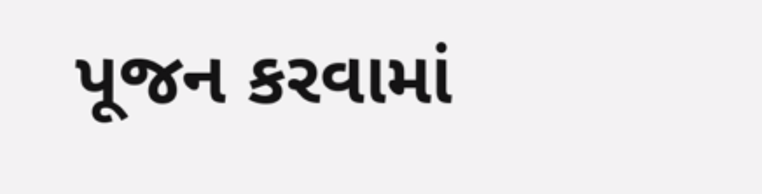પૂજન કરવામાં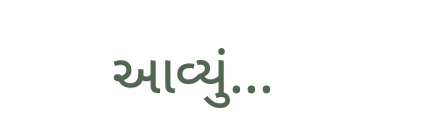આવ્યું...